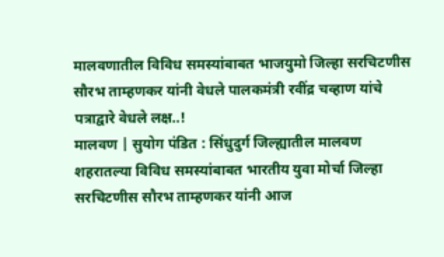मालवणातील विविध समस्यांबाबत भाजयुमो जिल्हा सरचिटणीस सौरभ ताम्हणकर यांनी वेधले पालकमंत्री रवींद्र चव्हाण यांचे पत्राद्वारे वेधले लक्ष..!
मालवण | सुयोग पंडित : सिंधुदुर्ग जिल्ह्यातील मालवण शहरातल्या विविध समस्यांबाबत भारतीय युवा मोर्चा जिल्हा सरचिटणीस सौरभ ताम्हणकर यांनी आज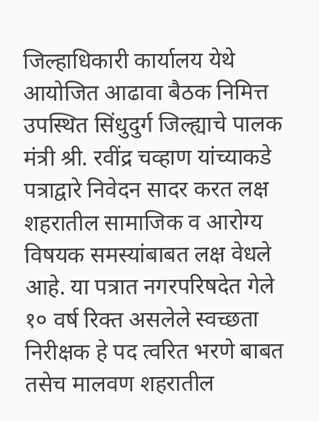जिल्हाधिकारी कार्यालय येथे आयोजित आढावा बैठक निमित्त उपस्थित सिंधुदुर्ग जिल्ह्याचे पालक मंत्री श्री. रवींद्र चव्हाण यांच्याकडे पत्राद्वारे निवेदन सादर करत लक्ष शहरातील सामाजिक व आरोग्य विषयक समस्यांबाबत लक्ष वेधले आहे. या पत्रात नगरपरिषदेत गेले १० वर्ष रिक्त असलेले स्वच्छता निरीक्षक हे पद त्वरित भरणे बाबत तसेच मालवण शहरातील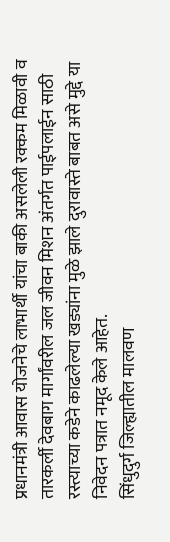प्रधानमंत्री आवास योजनेचे लाभार्थी यांचा बाकी असलेली रक्कम मिळावी व तारकर्ली देवबाग मार्गांवरील जल जीवन मिशन अंतर्गत पाईपलाईन साठी रस्त्याच्या कडेने काढलेल्या खड्यांना मुळे झाले दुरावास्ते बाबत असे मुद्दे या निवेदन पत्रात नमूद केले आहेत.
सिंधुदुर्ग जिल्ह्यातील मालवण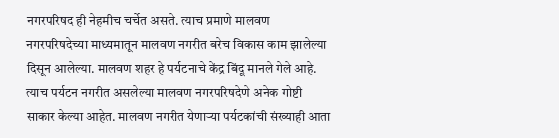नगरपरिषद ही नेहमीच चर्चेत असते. त्याच प्रमाणे मालवण नगरपरिषदेच्या माध्यमातून मालवण नगरीत बरेच विकास काम झालेल्या दिसून आलेल्या. मालवण शहर हे पर्यटनाचे केंद्र बिंदू मानले गेले आहे. त्याच पर्यटन नगरीत असलेल्या मालवण नगरपरिषदेणे अनेक गोष्टी साकार केल्या आहेत. मालवण नगरीत येणाऱ्या पर्यटकांची संख्याही आता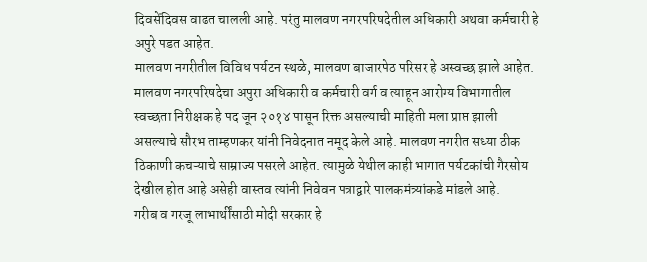दिवसेंदिवस वाढत चालली आहे. परंतु मालवण नगरपरिषदेतील अधिकारी अथवा कर्मचारी हे अपुरे पडत आहेत.
मालवण नगरीतील विविध पर्यटन स्थळे, मालवण बाजारपेठ परिसर हे अस्वच्छ झाले आहेत. मालवण नगरपरिषदेचा अपुरा अधिकारी व कर्मचारी वर्ग व त्याहून आरोग्य विभागातील स्वच्छता निरीक्षक हे पद जून २०१४ पासून रिक्त असल्याची माहिती मला प्राप्त झाली असल्याचे सौरभ ताम्हणकर यांनी निवेदनात नमूद केले आहे. मालवण नगरीत सध्या ठीक ठिकाणी कचऱ्याचे साम्राज्य पसरले आहेत. त्यामुळे येथील काही भागात पर्यटकांची गैरसोय देखील होत आहे असेही वास्तव त्यांनी निवेवन पत्राद्वारे पालकमंत्र्यांकडे मांडले आहे.
गरीब व गरजू लाभार्थींसाठी मोदी सरकार हे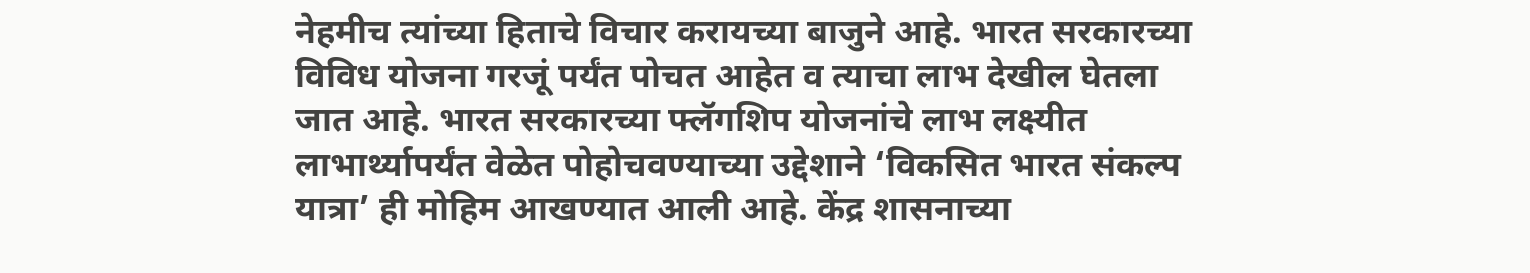नेहमीच त्यांच्या हिताचे विचार करायच्या बाजुने आहे. भारत सरकारच्या विविध योजना गरजूं पर्यंत पोचत आहेत व त्याचा लाभ देखील घेतला जात आहे. भारत सरकारच्या फ्लॅगशिप योजनांचे लाभ लक्ष्यीत लाभार्थ्यापर्यंत वेळेत पोहोचवण्याच्या उद्देशाने ‘विकसित भारत संकल्प यात्रा’ ही मोहिम आखण्यात आली आहे. केंद्र शासनाच्या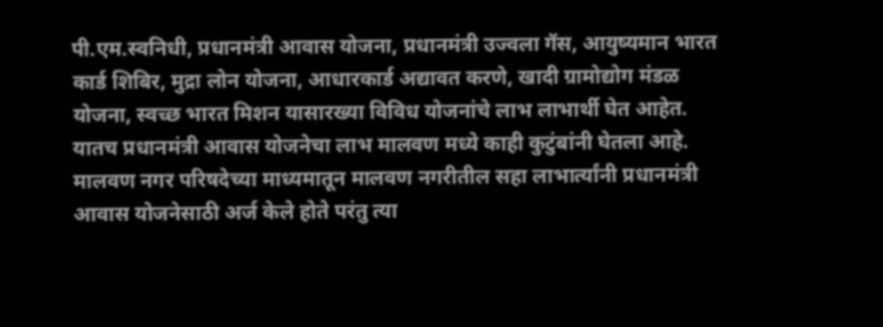पी.एम.स्वनिधी, प्रधानमंत्री आवास योजना, प्रधानमंत्री उज्वला गॅस, आयुष्यमान भारत कार्ड शिबिर, मुद्रा लोन योजना, आधारकार्ड अद्यावत करणे, खादी ग्रामोद्योग मंडळ योजना, स्वच्छ भारत मिशन यासारख्या विविध योजनांचे लाभ लाभार्थी घेत आहेत. यातच प्रधानमंत्री आवास योजनेचा लाभ मालवण मध्ये काही कुटुंबांनी घेतला आहे. मालवण नगर परिषदेच्या माध्यमातून मालवण नगरीतील सहा लाभार्त्यांनी प्रधानमंत्री आवास योजनेसाठी अर्ज केले होते परंतु त्या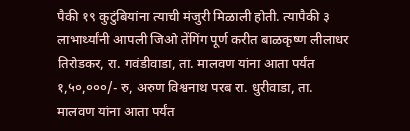पैकी १९ कुटुंबियांना त्याची मंजुरी मिळाली होती. त्यापैकी ३ लाभार्थ्यांनी आपली जिओ तेंगिंग पूर्ण करीत बाळकृष्ण लीलाधर तिरोडकर, रा. गवंडीवाडा, ता. मालवण यांना आता पर्यंत १,५०,०००/- रु, अरुण विश्वनाथ परब रा. धुरीवाडा, ता. मालवण यांना आता पर्यंत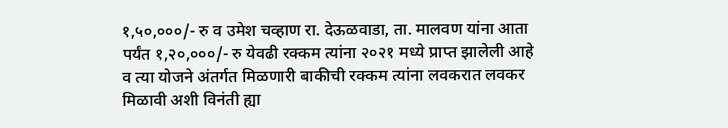१,५०,०००/- रु व उमेश चव्हाण रा. देऊळवाडा, ता. मालवण यांना आता पर्यंत १,२०,०००/- रु येवढी रक्कम त्यांना २०२१ मध्ये प्राप्त झालेली आहे व त्या योजने अंतर्गत मिळणारी बाकीची रक्कम त्यांना लवकरात लवकर मिळावी अशी विनंती ह्या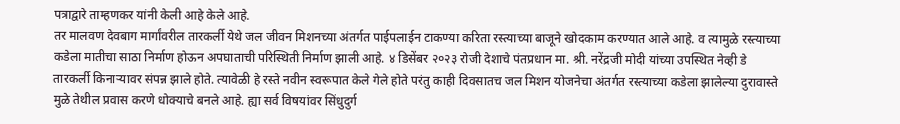पत्राद्वारे ताम्हणकर यांनी केली आहे केले आहे.
तर मालवण देवबाग मार्गांवरील तारकर्ली येथे जल जीवन मिशनच्या अंतर्गत पाईपलाईन टाकण्या करिता रस्त्याच्या बाजूने खोदकाम करण्यात आले आहे. व त्यामुळे रस्त्याच्या कडेला मातीचा साठा निर्माण होऊन अपघाताची परिस्थिती निर्माण झाली आहे. ४ डिसेंबर २०२३ रोजी देशाचे पंतप्रधान मा. श्री. नरेंद्रजी मोदी यांच्या उपस्थित नेव्ही डे तारकर्ली किनाऱ्यावर संपन्न झाले होते. त्यावेळी हे रस्ते नवीन स्वरूपात केले गेले होते परंतु काही दिवसातच जल मिशन योजनेचा अंतर्गत रस्त्याच्या कडेला झालेल्या दुरावास्ते मुळे तेथील प्रवास करणे धोक्याचे बनले आहे. ह्या सर्व विषयांवर सिंधुदुर्ग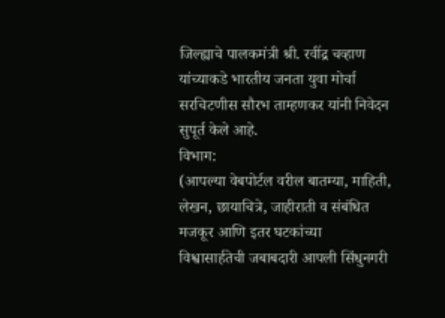जिल्ह्याचे पालकमंत्री श्री. रवींद्र चव्हाण यांच्याकडे भारतीय जनता युवा मोर्चा सरचिटणीस सौरभ ताम्हणकर यांनी निवेदन सुपूर्त केले आहे.
विभाग:
(आपल्या वेबपोर्टल वरील बातम्या, माहिती, लेखन, छायाचित्रे, जाहीराती व संबंधित मजकूर आणि इतर घटकांच्या विश्वासार्हतेची जबाबदारी आपली सिंधुनगरी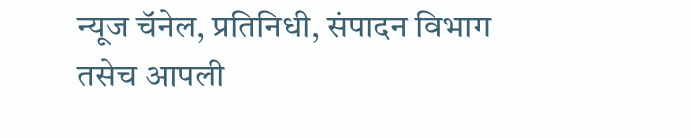न्यूज चॅनेल, प्रतिनिधी, संपादन विभाग तसेच आपली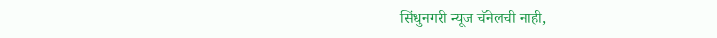सिंधुनगरी न्यूज चॅनेलची नाही,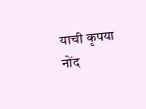याची कृपया नोंद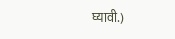घ्यावी.)